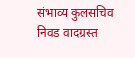संभाव्य कुलसचिव निवड वादग्रस्त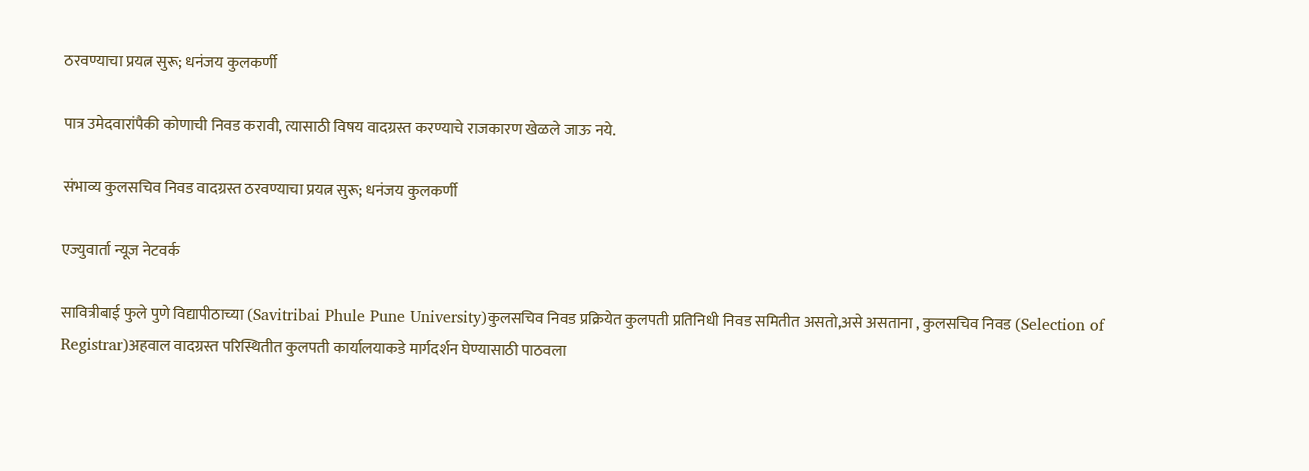ठरवण्याचा प्रयत्न सुरू; धनंजय कुलकर्णी

पात्र उमेदवारांपैकी कोणाची निवड करावी, त्यासाठी विषय वादग्रस्त करण्याचे राजकारण खेळले जाऊ नये.

संभाव्य कुलसचिव निवड वादग्रस्त ठरवण्याचा प्रयत्न सुरू; धनंजय कुलकर्णी

एज्युवार्ता न्यूज नेटवर्क

सावित्रीबाई फुले पुणे विद्यापीठाच्या (Savitribai Phule Pune University)कुलसचिव निवड प्रक्रियेत कुलपती प्रतिनिधी निवड समितीत असतो,असे असताना , कुलसचिव निवड (Selection of Registrar)अहवाल वादग्रस्त परिस्थितीत कुलपती कार्यालयाकडे मार्गदर्शन घेण्यासाठी पाठवला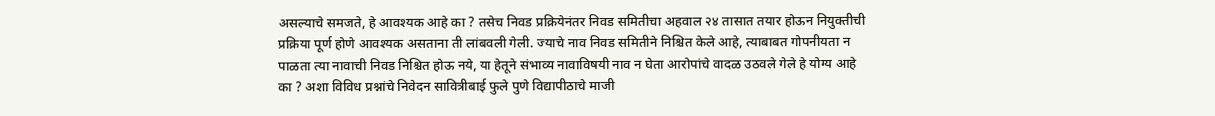असल्याचे समजते, हे आवश्यक आहे का ? तसेच निवड प्रक्रियेनंतर निवड समितीचा अहवाल २४ तासात तयार होऊन नियुक्तीची प्रक्रिया पूर्ण होणे आवश्यक असताना ती लांबवली गेली. ज्याचे नाव निवड समितीने निश्चित केले आहे, त्याबाबत गोपनीयता न पाळता त्या नावाची निवड निश्चित होऊ नये, या हेतूने संभाव्य नावाविषयी नाव न घेता आरोपांचे वादळ उठवले गेले हे योग्य आहे का ? अशा विविध प्रश्नांचे निवेदन सावित्रीबाई फुले पुणे विद्यापीठाचे माजी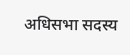अधिसभा सदस्य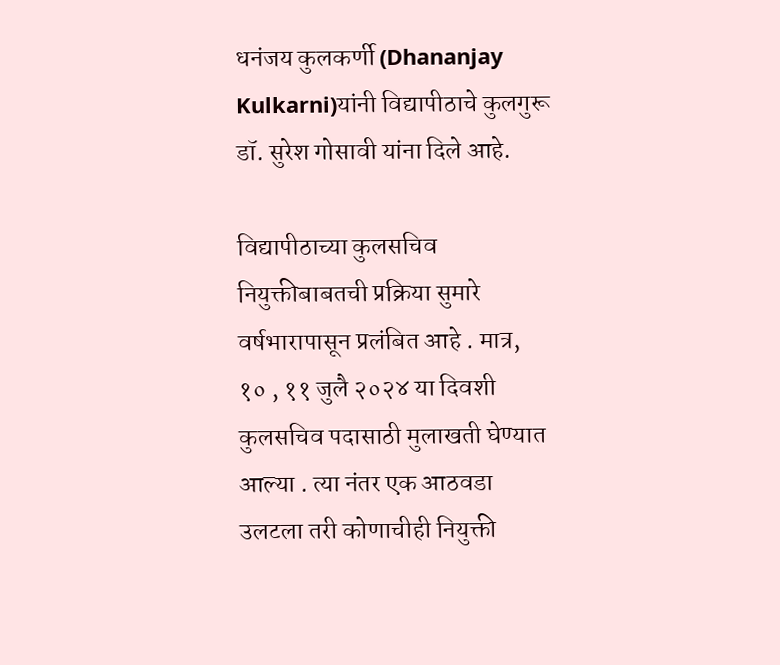धनंजय कुलकर्णी (Dhananjay Kulkarni)यांनी विद्यापीठाचे कुलगुरू डॉ. सुरेश गोसावी यांना दिले आहे.

विद्यापीठाच्या कुलसचिव नियुक्तीबाबतची प्रक्रिया सुमारे वर्षभारापासून प्रलंबित आहे . मात्र, १० , ११ जुलै २०२४ या दिवशी कुलसचिव पदासाठी मुलाखती घेण्यात आल्या . त्या नंतर एक आठवडा उलटला तरी कोणाचीही नियुक्ती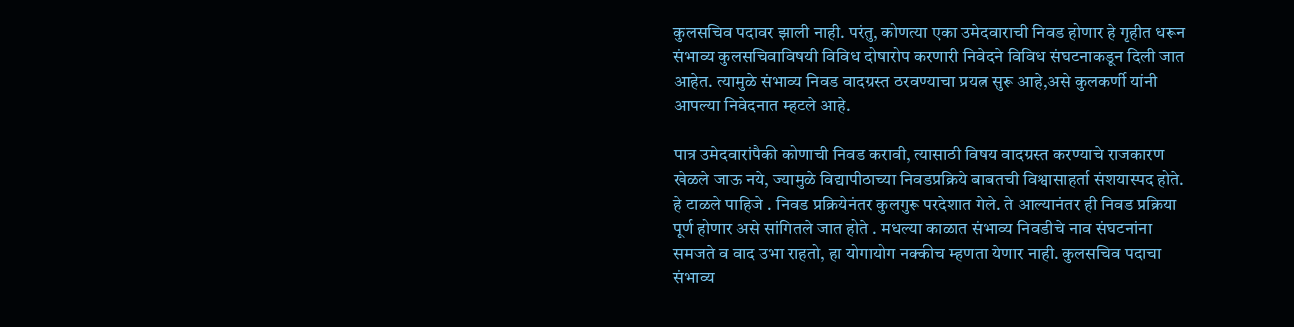कुलसचिव पदावर झाली नाही. परंतु, कोणत्या एका उमेदवाराची निवड होणार हे गृहीत धरून संभाव्य कुलसचिवाविषयी विविध दोषारोप करणारी निवेदने विविध संघटनाकडून दिली जात आहेत. त्यामुळे संभाव्य निवड वादग्रस्त ठरवण्याचा प्रयत्न सुरू आहे,असे कुलकर्णी यांनी आपल्या निवेदनात म्हटले आहे.

पात्र उमेदवारांपैकी कोणाची निवड करावी, त्यासाठी विषय वादग्रस्त करण्याचे राजकारण खेळले जाऊ नये, ज्यामुळे विद्यापीठाच्या निवडप्रक्रिये बाबतची विश्वासाहर्ता संशयास्पद होते. हे टाळले पाहिजे . निवड प्रक्रियेनंतर कुलगुरू परदेशात गेले. ते आल्यानंतर ही निवड प्रक्रिया पूर्ण होणार असे सांगितले जात होते . मधल्या काळात संभाव्य निवडीचे नाव संघटनांना समजते व वाद उभा राहतो, हा योगायोग नक्कीच म्हणता येणार नाही. कुलसचिव पदाचा संभाव्य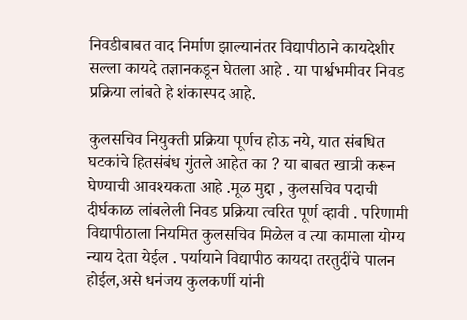निवडीबाबत वाद निर्माण झाल्यानंतर विद्यापीठाने कायदेशीर सल्ला कायदे तज्ञानकडून घेतला आहे . या पार्श्वभमीवर निवड प्रक्रिया लांबते हे शंकास्पद आहे.

कुलसचिव नियुक्ती प्रक्रिया पूर्णच होऊ नये, यात संबधित घटकांचे हितसंबंध गुंतले आहेत का ? या बाबत खात्री करून घेण्याची आवश्यकता आहे .मूळ मुद्दा , कुलसचिव पदाची दीर्घकाळ लांबलेली निवड प्रक्रिया त्वरित पूर्ण व्हावी . परिणामी विद्यापीठाला नियमित कुलसचिव मिळेल व त्या कामाला योग्य न्याय देता येईल . पर्यायाने विद्यापीठ कायदा तरतुदींचे पालन होईल,असे धनंजय कुलकर्णी यांनी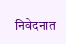निवेदनात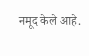नमूद केले आहे.